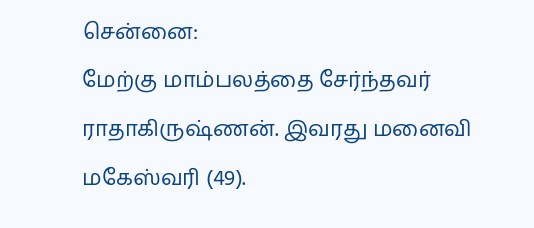சென்னை:
மேற்கு மாம்பலத்தை சேர்ந்தவர் ராதாகிருஷ்ணன். இவரது மனைவி மகேஸ்வரி (49).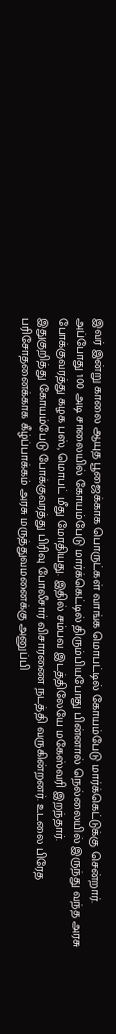இவர் இன்று காலை ஆயுத பூஜைக்காக பொருட்கள் வாங்க மொபட்டில் கோயம்பேடு மார்க்கெட்டுக்கு சென்றார். அப்போது 100 அடி சாலையில் கோயம்பேடு மார்க்கெட்டில் திரும்பியபோது பின்னால் நெல்லையில் இருந்து வந்த அரசு போக்குவரத்து கழக பஸ், மொபட் மீது மோதியது. இதில் சம்பவ இடத்திலேயே மகேஸ்வரி இறந்தார்.
இதுகுறித்து கோயம்பேடு போக்குவரத்து பிரிவு போலீசார் விசாரணை நடத்தி வருகின்றனர். உடலை பிரேத பரிசோதனைக்காக கீழ்ப்பாக்கம் அரசு மருத்துவமனைக்கு அனுப்பி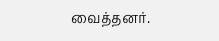வைத்தனர்.